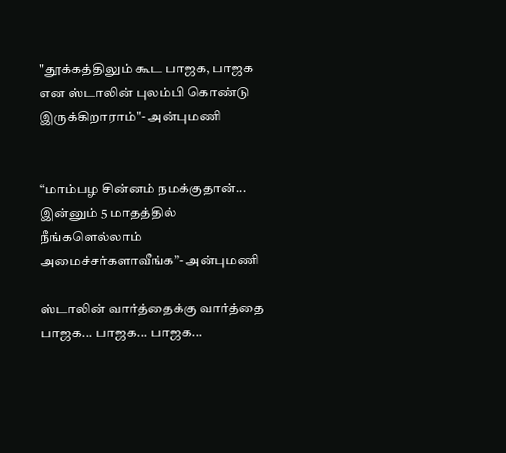"தூக்கத்திலும் கூட பாஜக, பாஜக என ஸ்டாலின் புலம்பி கொண்டு இருக்கிறாராம்"- அன்புமணி


“மாம்பழ சின்னம் நமக்குதான்... இன்னும் 5 மாதத்தில் நீங்களெல்லாம் அமைச்சர்களாவீங்க”- அன்புமணி

ஸ்டாலின் வார்த்தைக்கு வார்த்தை பாஜக... பாஜக... பாஜக...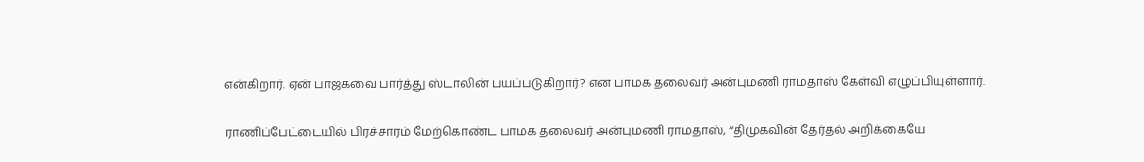என்கிறார். ஏன் பாஜகவை பார்த்து ஸ்டாலின் பயப்படுகிறார்? என பாமக தலைவர் அன்புமணி ராமதாஸ் கேள்வி எழுப்பியுள்ளார்.

ராணிப்பேட்டையில் பிரச்சாரம் மேற்கொண்ட பாமக தலைவர் அன்புமணி ராமதாஸ், “திமுகவின் தேர்தல் அறிக்கையே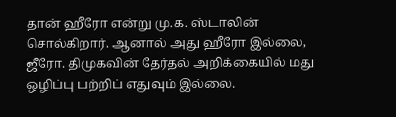தான் ஹீரோ என்று மு.க. ஸ்டாலின் சொல்கிறார். ஆனால் அது ஹீரோ இல்லை, ஜீரோ. திமுகவின் தேர்தல் அறிக்கையில் மது ஒழிப்பு பற்றிப் எதுவும் இல்லை.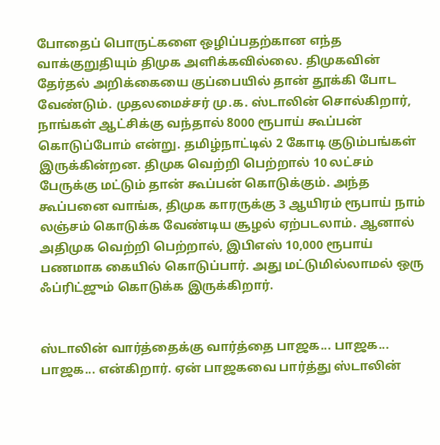போதைப் பொருட்களை ஒழிப்பதற்கான எந்த வாக்குறுதியும் திமுக அளிக்கவில்லை. திமுகவின் தேர்தல் அறிக்கையை குப்பையில் தான் தூக்கி போட வேண்டும். முதலமைச்சர் மு.க. ஸ்டாலின் சொல்கிறார், நாங்கள் ஆட்சிக்கு வந்தால் 8000 ரூபாய் கூப்பன் கொடுப்போம் என்று. தமிழ்நாட்டில் 2 கோடி குடும்பங்கள் இருக்கின்றன. திமுக வெற்றி பெற்றால் 10 லட்சம் பேருக்கு மட்டும் தான் கூப்பன் கொடுக்கும். அந்த கூப்பனை வாங்க, திமுக காரருக்கு 3 ஆயிரம் ரூபாய் நாம் லஞ்சம் கொடுக்க வேண்டிய சூழல் ஏற்படலாம். ஆனால் அதிமுக வெற்றி பெற்றால், இபிஎஸ் 10,000 ரூபாய் பணமாக கையில் கொடுப்பார். அது மட்டுமில்லாமல் ஒரு ஃப்ரிட்ஜும் கொடுக்க இருக்கிறார்.


ஸ்டாலின் வார்த்தைக்கு வார்த்தை பாஜக... பாஜக... பாஜக... என்கிறார். ஏன் பாஜகவை பார்த்து ஸ்டாலின்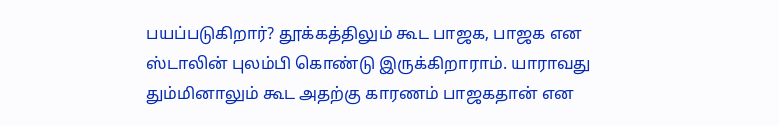பயப்படுகிறார்? தூக்கத்திலும் கூட பாஜக, பாஜக என ஸ்டாலின் புலம்பி கொண்டு இருக்கிறாராம். யாராவது தும்மினாலும் கூட அதற்கு காரணம் பாஜகதான் என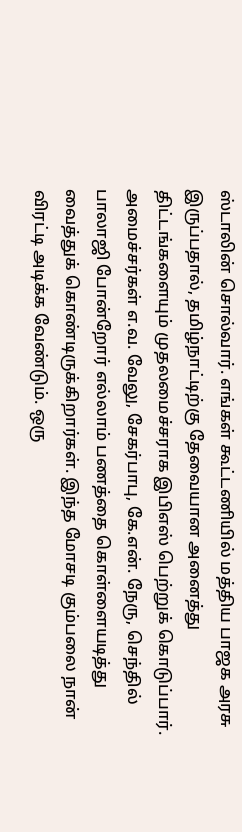ஸ்டாலின் சொல்வார். எங்கள் கூட்டணியில் மத்திய பாஜக அரசு இருப்பதால், தமிழ்நாட்டிற்கு தேவையான அனைத்து திட்டங்களையும் முதலமைச்சராக இபிஎஸ் பெற்றுக் கொடுப்பார். அமைச்சர்கள் எ.வ. வேலு, சேகர்பாபு, கே.என். நேரு, செந்தில் பாலாஜி போன்றோர் எல்லாம் பணத்தை கொள்ளையடித்து வைத்துக் கொண்டிருக்கிறார்கள். இந்த மோசடி கும்பலை நான் விரட்டி அடிக்க வேண்டும். ஒரு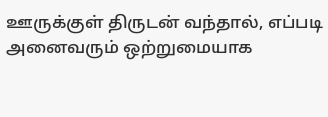ஊருக்குள் திருடன் வந்தால், எப்படி அனைவரும் ஒற்றுமையாக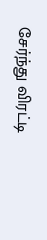சேர்ந்து விரட்டி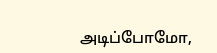அடிப்போமோ,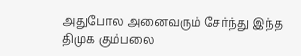அதுபோல அனைவரும் சேர்ந்து இந்த திமுக கும்பலை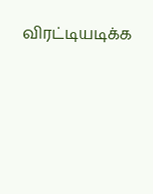விரட்டியடிக்க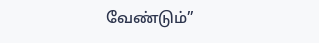வேண்டும்”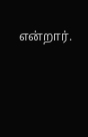என்றார்.